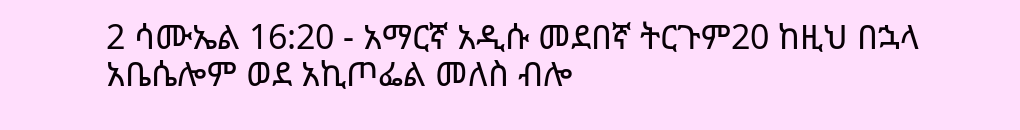2 ሳሙኤል 16:20 - አማርኛ አዲሱ መደበኛ ትርጉም20 ከዚህ በኋላ አቤሴሎም ወደ አኪጦፌል መለስ ብሎ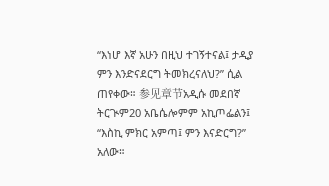“እነሆ እኛ አሁን በዚህ ተገኝተናል፤ ታዲያ ምን እንድናደርግ ትመክረናለህ?” ሲል ጠየቀው። 参见章节አዲሱ መደበኛ ትርጒም20 አቤሴሎምም አኪጦፌልን፤ “እስኪ ምክር አምጣ፤ ምን እናድርግ?” አለው።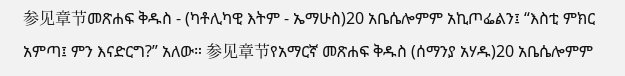参见章节መጽሐፍ ቅዱስ - (ካቶሊካዊ እትም - ኤማሁስ)20 አቤሴሎምም አኪጦፌልን፤ “እስቲ ምክር አምጣ፤ ምን እናድርግ?” አለው። 参见章节የአማርኛ መጽሐፍ ቅዱስ (ሰማንያ አሃዱ)20 አቤሴሎምም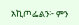አኪጦፌልን፦ ምን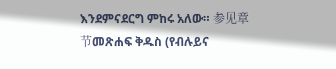እንደምናደርግ ምከሩ አለው። 参见章节መጽሐፍ ቅዱስ (የብሉይና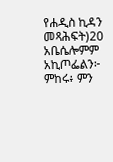የሐዲስ ኪዳን መጻሕፍት)20 አቤሴሎምም አኪጦፌልን፦ ምከሩ፥ ምን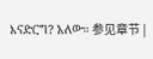እናድርግ? አለው። 参见章节 |